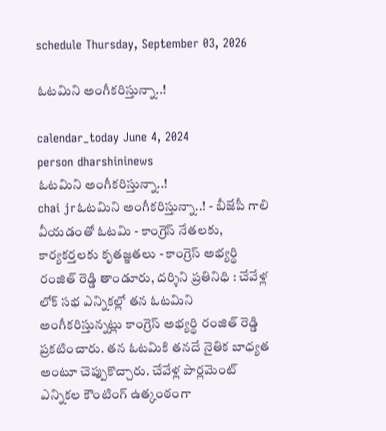schedule Thursday, September 03, 2026

ఓటమిని అంగీకరిస్తున్నా..!

calendar_today June 4, 2024
person dharshininews
ఓటమిని అంగీకరిస్తున్నా..!
chai jrఓటమిని అంగీకరిస్తున్నా..! - బీజేపీ గాలి వీయడంతో ఓటమి - కాంగ్రెస్ నేతలకు, కార్యకర్తలకు కృతజ్ఞతలు - కాంగ్రెస్ అభ్యర్థి రంజిత్ రెడ్డి తాండూరు, దర్శిని ప్రతినిధి : చేవేళ్ల లోక్ సభ ఎన్నికల్లో తన ఓటమిని అంగీకరిస్తున్నట్లు కాంగ్రెస్ అభ్యర్థి రంజిత్ రెడ్డి ప్రకటించారు. తన ఓటమికి తనదే నైతిక బాధ్యత అంటూ చెప్పుకొచ్చారు. చేవేళ్ల పార్లమెంట్ ఎన్నికల కౌంటింగ్ ఉత్కంఠంగా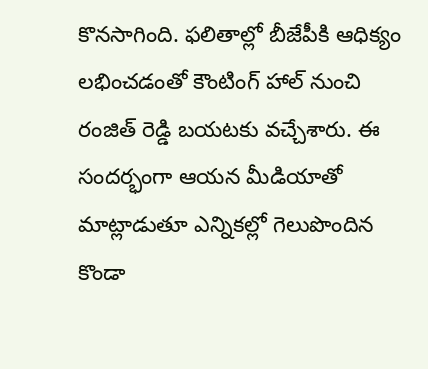కొనసాగింది. ఫలితాల్లో బీజేపీకి ఆధిక్యం లభించడంతో కౌంటింగ్‌ హాల్ నుంచి రంజిత్ రెడ్డి బయటకు వచ్చేశారు. ఈ సందర్భంగా ఆయన మీడియాతో మాట్లాడుతూ ఎన్నికల్లో గెలుపొందిన కొండా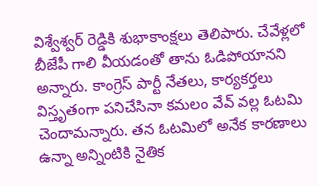విశ్వేశ్వర్ రెడ్డికి శుభాకాంక్షలు తెలిపారు. చేవేళ్లలో బీజేపీ గాలి వీయడంతో తాను ఓడిపోయానని అన్నారు. కాంగ్రెస్ పార్టీ నేతలు, కార్యకర్తలు విస్తృతంగా పనిచేసినా కమలం వేవ్‌ వల్ల ఓటమి చెందామన్నారు. తన ఓటమిలో అనేక కారణాలు ఉన్నా అన్నింటికి నైతిక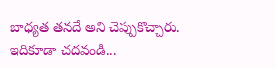బాధ్యత తనదే అని చెప్పుకొచ్చారు. ఇదికూడా చదవండి...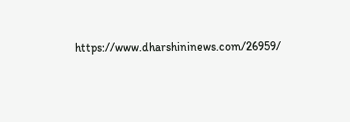https://www.dharshininews.com/26959/